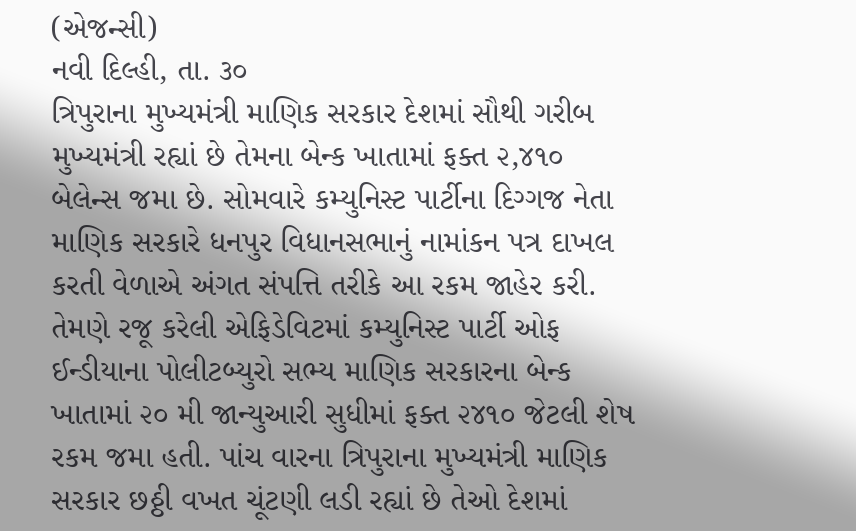(એજન્સી)
નવી દિલ્હી, તા. ૩૦
ત્રિપુરાના મુખ્યમંત્રી માણિક સરકાર દેશમાં સૌથી ગરીબ મુખ્યમંત્રી રહ્યાં છે તેમના બેન્ક ખાતામાં ફક્ત ૨,૪૧૦ બેલેન્સ જમા છે. સોમવારે કમ્યુનિસ્ટ પાર્ટીના દિગ્ગજ નેતા માણિક સરકારે ધનપુર વિધાનસભાનું નામાંકન પત્ર દાખલ કરતી વેળાએ અંગત સંપત્તિ તરીકે આ રકમ જાહેર કરી. તેમણે રજૂ કરેલી એફિડેવિટમાં કમ્યુનિસ્ટ પાર્ટી ઓફ ઈન્ડીયાના પોલીટબ્યુરો સભ્ય માણિક સરકારના બેન્ક ખાતામાં ૨૦ મી જાન્યુઆરી સુધીમાં ફક્ત ૨૪૧૦ જેટલી શેષ રકમ જમા હતી. પાંચ વારના ત્રિપુરાના મુખ્યમંત્રી માણિક સરકાર છઠ્ઠી વખત ચૂંટણી લડી રહ્યાં છે તેઓ દેશમાં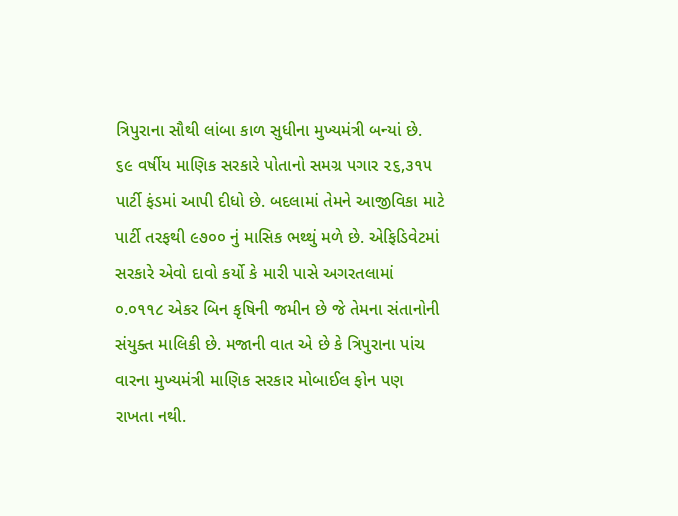ત્રિપુરાના સૌથી લાંબા કાળ સુધીના મુખ્યમંત્રી બન્યાં છે. ૬૯ વર્ષીય માણિક સરકારે પોતાનો સમગ્ર પગાર ૨૬,૩૧૫ પાર્ટી ફંડમાં આપી દીધો છે. બદલામાં તેમને આજીવિકા માટે પાર્ટી તરફથી ૯૭૦૦ નું માસિક ભથ્થું મળે છે. એફિડિવેટમાં સરકારે એવો દાવો કર્યો કે મારી પાસે અગરતલામાં ૦.૦૧૧૮ એકર બિન કૃષિની જમીન છે જે તેમના સંતાનોની સંયુક્ત માલિકી છે. મજાની વાત એ છે કે ત્રિપુરાના પાંચ વારના મુખ્યમંત્રી માણિક સરકાર મોબાઈલ ફોન પણ રાખતા નથી.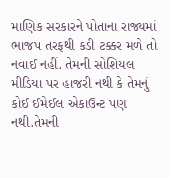માણિક સરકારને પોતાના રાજ્યમાં ભાજપ તરફથી કડી ટક્કર મળે તો નવાઈ નહીં. તેમની સોશિયલ મીડિયા પર હાજરી નથી કે તેમનું કોઈ ઈમેઈલ એકાઉન્ટ પણ નથી.તેમની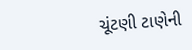ચૂંટણી ટાણેની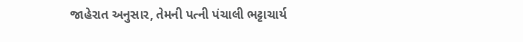જાહેરાત અનુસાર, તેમની પત્ની પંચાલી ભટ્ટાચાર્ય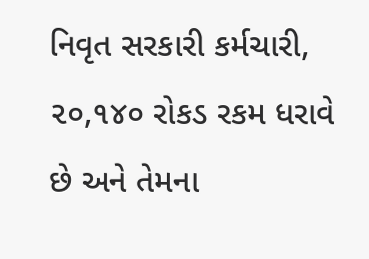નિવૃત સરકારી કર્મચારી, ૨૦,૧૪૦ રોકડ રકમ ધરાવે છે અને તેમના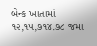બેન્ક ખાતામાં ૧૨,૧૫,૭૧૪.૭૮ જમા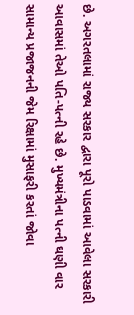છે. અગરતલામાં રાજ્ય સરકાર દ્વારા પૂરો પાડવામાં આવેલા સરકારી આવાસમાં તેઓ પતિ-પત્ની રહે છે. મુખ્યમંત્રીના પત્ની ઘણી વાર સામાન્ય પ્રજાજનની જેમ રિક્ષામાં મુસાફરી કરતાં જોવા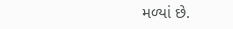મળ્યાં છે.